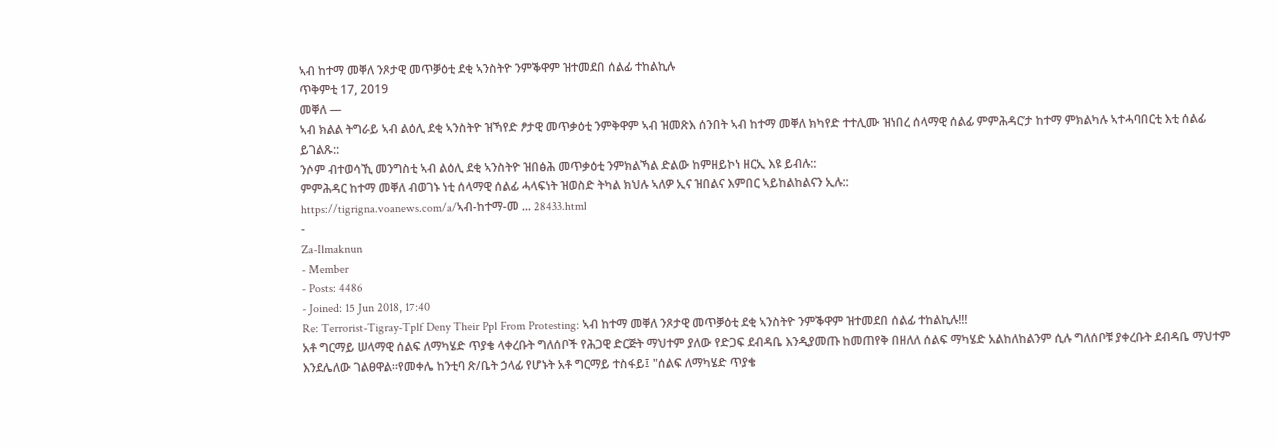ኣብ ከተማ መቐለ ንጾታዊ መጥቓዕቲ ደቂ ኣንስትዮ ንምቕዋም ዝተመደበ ሰልፊ ተከልኪሉ
ጥቅምቲ 17, 2019
መቐለ —
ኣብ ክልል ትግራይ ኣብ ልዕሊ ደቂ ኣንስትዮ ዝኻየድ ፆታዊ መጥቃዕቲ ንምቅዋም ኣብ ዝመጽእ ሰንበት ኣብ ከተማ መቐለ ክካየድ ተተሊሙ ዝነበረ ሰላማዊ ሰልፊ ምምሕዳር’ታ ከተማ ምክልካሉ ኣተሓባበርቲ እቲ ሰልፊ ይገልጹ::
ንሶም ብተወሳኺ መንግስቲ ኣብ ልዕሊ ደቂ ኣንስትዮ ዝበፅሕ መጥቃዕቲ ንምክልኻል ድልው ከምዘይኮነ ዘርኢ እዩ ይብሉ::
ምምሕዳር ከተማ መቐለ ብወገኑ ነቲ ሰላማዊ ሰልፊ ሓላፍነት ዝወስድ ትካል ክህሉ ኣለዎ ኢና ዝበልና እምበር ኣይከልከልናን ኢሉ::
https://tigrigna.voanews.com/a/ኣብ-ከተማ-መ ... 28433.html
-
Za-Ilmaknun
- Member
- Posts: 4486
- Joined: 15 Jun 2018, 17:40
Re: Terrorist-Tigray-Tplf Deny Their Ppl From Protesting: ኣብ ከተማ መቐለ ንጾታዊ መጥቓዕቲ ደቂ ኣንስትዮ ንምቕዋም ዝተመደበ ሰልፊ ተከልኪሉ!!!
አቶ ግርማይ ሠላማዊ ሰልፍ ለማካሄድ ጥያቄ ላቀረቡት ግለሰቦች የሕጋዊ ድርጅት ማህተም ያለው የድጋፍ ደብዳቤ እንዲያመጡ ከመጠየቅ በዘለለ ሰልፍ ማካሄድ አልከለከልንም ሲሉ ግለሰቦቹ ያቀረቡት ደብዳቤ ማህተም እንደሌለው ገልፀዋል።የመቀሌ ከንቲባ ጽ/ቤት ኃላፊ የሆኑት አቶ ግርማይ ተስፋይ፤ "ሰልፍ ለማካሄድ ጥያቄ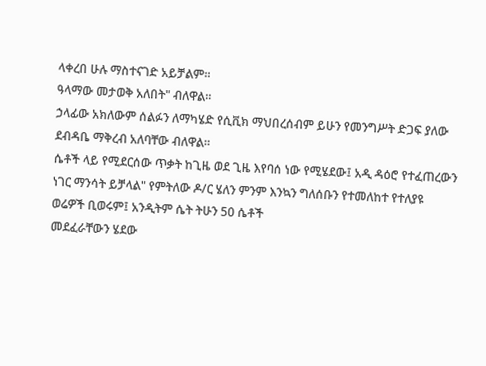ላቀረበ ሁሉ ማስተናገድ አይቻልም።
ዓላማው መታወቅ አለበት" ብለዋል።
ኃላፊው አክለውም ሰልፉን ለማካሄድ የሲቪክ ማህበረሰብም ይሁን የመንግሥት ድጋፍ ያለው ደብዳቤ ማቅረብ አለባቸው ብለዋል።
ሴቶች ላይ የሚደርሰው ጥቃት ከጊዜ ወደ ጊዜ እየባሰ ነው የሚሄደው፤ አዲ ዳዕሮ የተፈጠረውን ነገር ማንሳት ይቻላል" የምትለው ዶ/ር ሄለን ምንም እንኳን ግለሰቡን የተመለከተ የተለያዩ ወሬዎች ቢወሩም፤ አንዲትም ሴት ትሁን 50 ሴቶች
መደፈራቸውን ሄደው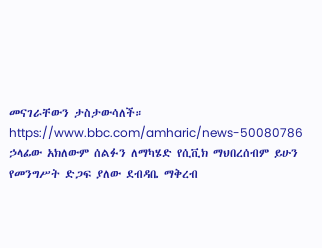መናገራቸውን ታስታውሳለች።
https://www.bbc.com/amharic/news-50080786
ኃላፊው አክለውም ሰልፉን ለማካሄድ የሲቪክ ማህበረሰብም ይሁን የመንግሥት ድጋፍ ያለው ደብዳቤ ማቅረብ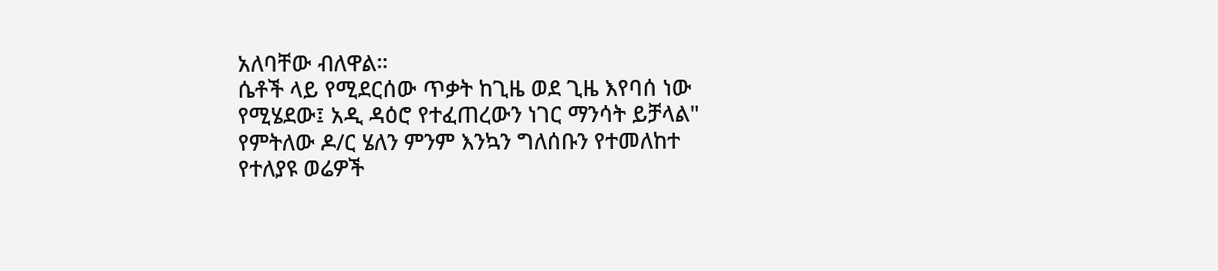አለባቸው ብለዋል።
ሴቶች ላይ የሚደርሰው ጥቃት ከጊዜ ወደ ጊዜ እየባሰ ነው የሚሄደው፤ አዲ ዳዕሮ የተፈጠረውን ነገር ማንሳት ይቻላል" የምትለው ዶ/ር ሄለን ምንም እንኳን ግለሰቡን የተመለከተ የተለያዩ ወሬዎች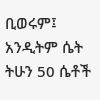ቢወሩም፤ አንዲትም ሴት ትሁን 50 ሴቶች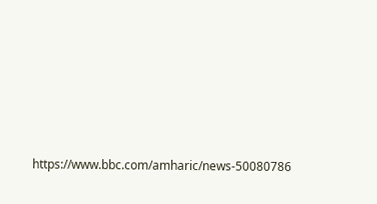https://www.bbc.com/amharic/news-50080786